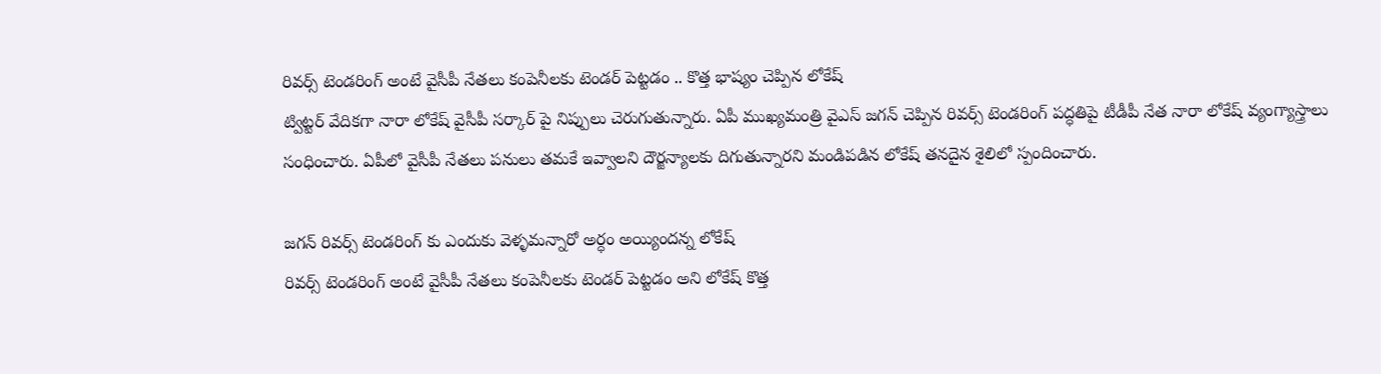రివర్స్ టెండరింగ్ అంటే వైసీపీ నేతలు కంపెనీలకు టెండర్ పెట్టడం .. కొత్త భాష్యం చెప్పిన లోకేష్
ట్విట్టర్ వేదికగా నారా లోకేష్ వైసీపీ సర్కార్ పై నిప్పులు చెరుగుతున్నారు. ఏపీ ముఖ్యమంత్రి వైఎస్ జగన్ చెప్పిన రివర్స్ టెండరింగ్ పద్ధతిపై టీడీపీ నేత నారా లోకేష్ వ్యంగ్యాస్త్రాలు సంధించారు. ఏపీలో వైసీపీ నేతలు పనులు తమకే ఇవ్వాలని దౌర్జన్యాలకు దిగుతున్నారని మండిపడిన లోకేష్ తనదైన శైలిలో స్పందించారు.

జగన్ రివర్స్ టెండరింగ్ కు ఎందుకు వెళ్ళమన్నారో అర్ధం అయ్యిందన్న లోకేష్
రివర్స్ టెండరింగ్ అంటే వైసీపీ నేతలు కంపెనీలకు టెండర్ పెట్టడం అని లోకేష్ కొత్త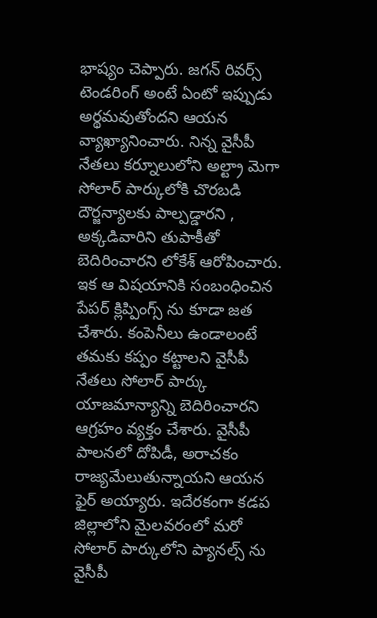భాష్యం చెప్పారు. జగన్ రివర్స్ టెండరింగ్ అంటే ఏంటో ఇప్పుడు అర్థమవుతోందని ఆయన వ్యాఖ్యానించారు. నిన్న వైసీపీ నేతలు కర్నూలులోని అల్ట్రా మెగా సోలార్ పార్కులోకి చొరబడి దౌర్జన్యాలకు పాల్పడ్డారని , అక్కడివారిని తుపాకీతో బెదిరించారని లోకేశ్ ఆరోపించారు. ఇక ఆ విషయానికి సంబంధించిన పేపర్ క్లిప్పింగ్స్ ను కూడా జత చేశారు. కంపెనీలు ఉండాలంటే తమకు కప్పం కట్టాలని వైసీపీ నేతలు సోలార్ పార్కు యాజమాన్యాన్ని బెదిరించారని ఆగ్రహం వ్యక్తం చేశారు. వైసీపీ పాలనలో దోపిడీ, అరాచకం రాజ్యమేలుతున్నాయని ఆయన ఫైర్ అయ్యారు. ఇదేరకంగా కడప జిల్లాలోని మైలవరంలో మరో సోలార్ పార్కులోని ప్యానల్స్ ను వైసీపీ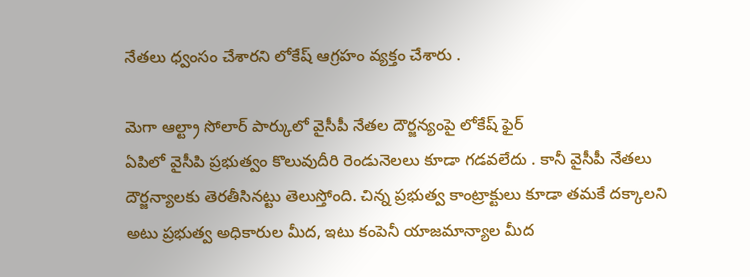నేతలు ధ్వంసం చేశారని లోకేష్ ఆగ్రహం వ్యక్తం చేశారు .

మెగా ఆల్ట్రా సోలార్ పార్కులో వైసీపీ నేతల దౌర్జన్యంపై లోకేష్ ఫైర్
ఏపిలో వైసీపి ప్రభుత్వం కొలువుదీరి రెండునెలలు కూడా గడవలేదు . కానీ వైసీపీ నేతలు దౌర్జన్యాలకు తెరతీసినట్టు తెలుస్తోంది. చిన్న ప్రభుత్వ కాంట్రాక్టులు కూడా తమకే దక్కాలని అటు ప్రభుత్వ అధికారుల మీద, ఇటు కంపెనీ యాజమాన్యాల మీద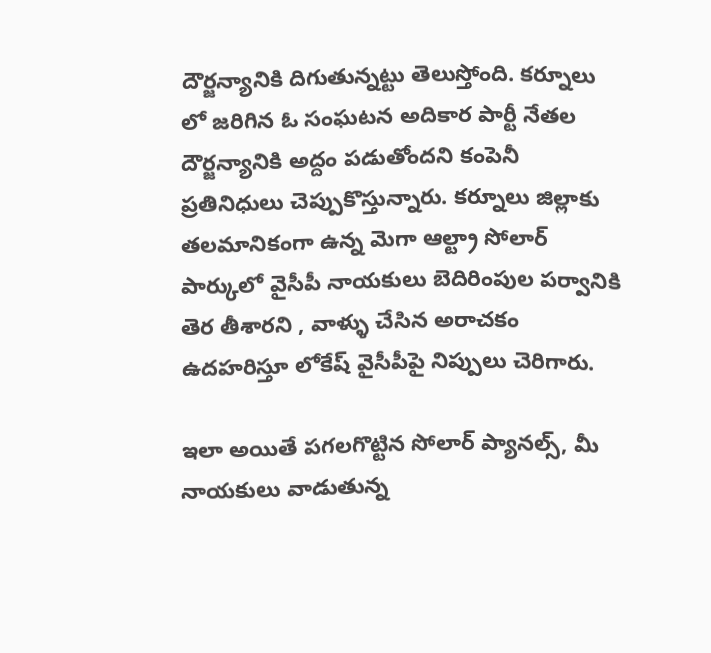దౌర్జన్యానికి దిగుతున్నట్టు తెలుస్తోంది. కర్నూలు లో జరిగిన ఓ సంఘటన అదికార పార్టీ నేతల దౌర్జన్యానికి అద్దం పడుతోందని కంపెనీ ప్రతినిధులు చెప్పుకొస్తున్నారు. కర్నూలు జిల్లాకు తలమానికంగా ఉన్న మెగా ఆల్ట్రా సోలార్ పార్కులో వైసీపీ నాయకులు బెదిరింపుల పర్వానికి తెర తీశారని , వాళ్ళు చేసిన అరాచకం ఉదహరిస్తూ లోకేష్ వైసీపీపై నిప్పులు చెరిగారు.

ఇలా అయితే పగలగొట్టిన సోలార్ ప్యానల్స్, మీ నాయకులు వాడుతున్న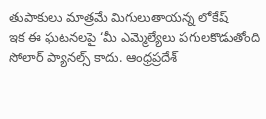తుపాకులు మాత్రమే మిగులుతాయన్న లోకేష్
ఇక ఈ ఘటనలపై ‘మీ ఎమ్మెల్యేలు పగులకొడుతోంది సోలార్ ప్యానల్స్ కాదు. ఆంధ్రప్రదేశ్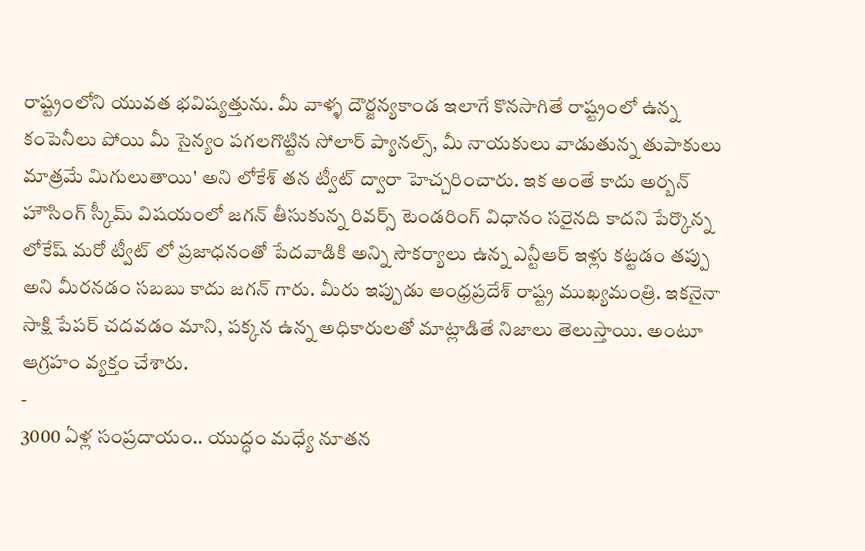రాష్ట్రంలోని యువత భవిష్యత్తును. మీ వాళ్ళ దౌర్జన్యకాండ ఇలాగే కొనసాగితే రాష్ట్రంలో ఉన్న కంపెనీలు పోయి మీ సైన్యం పగలగొట్టిన సోలార్ ప్యానల్స్, మీ నాయకులు వాడుతున్న తుపాకులు మాత్రమే మిగులుతాయి' అని లోకేశ్ తన ట్వీట్ ద్వారా హెచ్చరించారు. ఇక అంతే కాదు అర్బన్ హౌసింగ్ స్కీమ్ విషయంలో జగన్ తీసుకున్న రివర్స్ టెండరింగ్ విధానం సరైనది కాదని పేర్కొన్న లోకేష్ మరో ట్వీట్ లో ప్రజాధనంతో పేదవాడికి అన్ని సౌకర్యాలు ఉన్న ఎన్టీఆర్ ఇళ్లు కట్టడం తప్పు అని మీరనడం సబబు కాదు జగన్ గారు. మీరు ఇప్పుడు ఆంధ్రప్రదేశ్ రాష్ట్ర ముఖ్యమంత్రి. ఇకనైనా సాక్షి పేపర్ చదవడం మాని, పక్కన ఉన్న అధికారులతో మాట్లాడితే నిజాలు తెలుస్తాయి. అంటూ ఆగ్రహం వ్యక్తం చేశారు.
-
3000 ఏళ్ల సంప్రదాయం.. యుద్ధం మధ్యే నూతన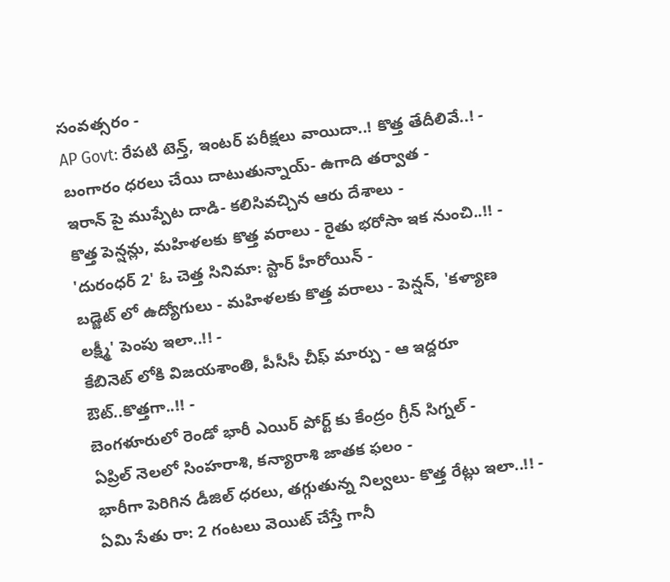సంవత్సరం -
AP Govt: రేపటి టెన్త్, ఇంటర్ పరీక్షలు వాయిదా..! కొత్త తేదీలివే..! -
బంగారం ధరలు చేయి దాటుతున్నాయ్- ఉగాది తర్వాత -
ఇరాన్ పై ముప్పేట దాడి- కలిసివచ్చిన ఆరు దేశాలు -
కొత్త పెన్షన్లు, మహిళలకు కొత్త వరాలు - రైతు భరోసా ఇక నుంచి..!! -
'దురంధర్ 2' ఓ చెత్త సినిమా: స్టార్ హీరోయిన్ -
బడ్జెట్ లో ఉద్యోగులు - మహిళలకు కొత్త వరాలు - పెన్షన్, 'కళ్యాణ లక్ష్మీ' పెంపు ఇలా..!! -
కేబినెట్ లోకి విజయశాంతి, పీసీసీ చీఫ్ మార్పు - ఆ ఇద్దరూ ఔట్..కొత్తగా..!! -
బెంగళూరులో రెండో భారీ ఎయిర్ పోర్ట్ కు కేంద్రం గ్రీన్ సిగ్నల్ -
ఏప్రిల్ నెలలో సింహరాశి, కన్యారాశి జాతక ఫలం -
భారీగా పెరిగిన డీజిల్ ధరలు, తగ్గుతున్న నిల్వలు- కొత్త రేట్లు ఇలా..!! -
ఏమి సేతు రా: 2 గంటలు వెయిట్ చేస్తే గానీ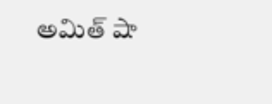అమిత్ షా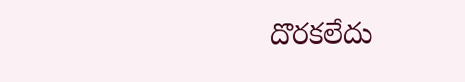దొరకలేదు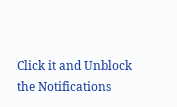Click it and Unblock the Notifications